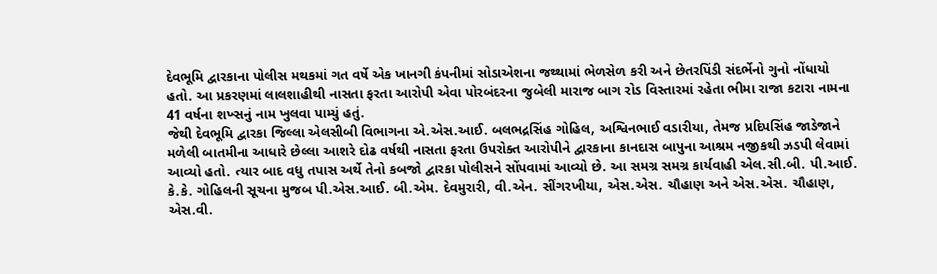દેવભૂમિ દ્વારકાના પોલીસ મથકમાં ગત વર્ષે એક ખાનગી કંપનીમાં સોડાએશના જથ્થામાં ભેળસેળ કરી અને છેતરપિંડી સંદર્ભેનો ગુનો નોંધાયો હતો. આ પ્રકરણમાં લાલશાહીથી નાસતા ફરતા આરોપી એવા પોરબંદરના જુબેલી મારાજ બાગ રોડ વિસ્તારમાં રહેતા ભીમા રાજા કટારા નામના 41 વર્ષના શખ્સનું નામ ખુલવા પામ્યું હતું.
જેથી દેવભૂમિ દ્વારકા જિલ્લા એલસીબી વિભાગના એ.એસ.આઈ. બલભદ્રસિંહ ગોહિલ, અશ્વિનભાઈ વડારીયા, તેમજ પ્રદિપસિંહ જાડેજાને મળેલી બાતમીના આધારે છેલ્લા આશરે દોઢ વર્ષથી નાસતા ફરતા ઉપરોક્ત આરોપીને દ્વારકાના કાનદાસ બાપુના આશ્રમ નજીકથી ઝડપી લેવામાં આવ્યો હતો. ત્યાર બાદ વધુ તપાસ અર્થે તેનો કબજો દ્વારકા પોલીસને સોંપવામાં આવ્યો છે. આ સમગ્ર સમગ્ર કાર્યવાહી એલ.સી.બી. પી.આઈ. કે.કે. ગોહિલની સૂચના મુજબ પી.એસ.આઈ. બી.એમ. દેવમુરારી, વી.એન. સીંગરખીયા, એસ.એસ. ચૌહાણ અને એસ.એસ. ચૌહાણ, એસ.વી.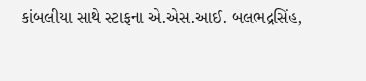કાંબલીયા સાથે સ્ટાફના એ.એસ.આઈ. બલભદ્રસિંહ,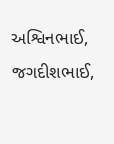અશ્વિનભાઈ, જગદીશભાઈ,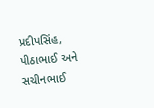પ્રદીપસિંહ, પીઠાભાઈ અને સચીનભાઈ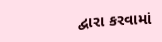દ્વારા કરવામાં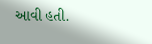આવી હતી.